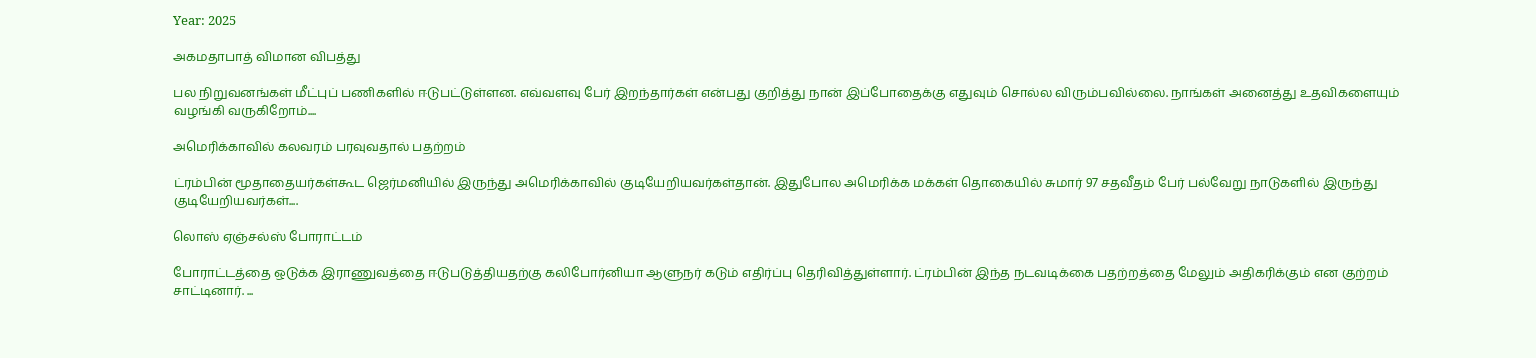Year: 2025

அகமதாபாத் விமான விபத்து

பல நிறுவனங்கள் மீட்புப் பணிகளில் ஈடுபட்டுள்ளன. எவ்வளவு பேர் இறந்தார்கள் என்பது குறித்து நான் இப்போதைக்கு எதுவும் சொல்ல விரும்பவில்லை. நாங்கள் அனைத்து உதவிகளையும் வழங்கி வருகிறோம்....

அமெரிக்காவில் கலவரம் பரவுவதால் பதற்றம்

ட்ரம்பின் மூதாதையர்கள்கூட ஜெர்மனியில் இருந்து அமெரிக்காவில் குடியேறியவர்கள்தான். இதுபோல அமெரிக்க மக்கள் தொகையில் சுமார் 97 சதவீதம் பேர் பல்வேறு நாடுகளில் இருந்து குடியேறியவர்கள்....

லொஸ் ஏஞ்சல்ஸ் போராட்டம்

போராட்டத்தை ஒடுக்க இராணுவத்தை ஈடுபடுத்தியதற்கு கலிபோர்னியா ஆளுநர் கடும் எதிர்ப்பு தெரிவித்துள்ளார். ட்ரம்பின் இந்த நடவடிக்கை பதற்றத்தை மேலும் அதிகரிக்கும் என குற்றம் சாட்டினார். ...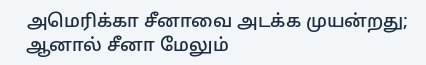அமெரிக்கா சீனாவை அடக்க முயன்றது; ஆனால் சீனா மேலும்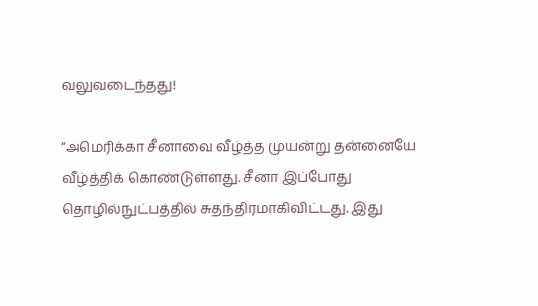வலுவடைந்தது!

“அமெரிக்கா சீனாவை வீழ்த்த முயன்று தன்னையே வீழ்த்திக் கொண்டுள்ளது. சீனா இப்போது தொழில்நுட்பத்தில் சுதந்திரமாகிவிட்டது. இது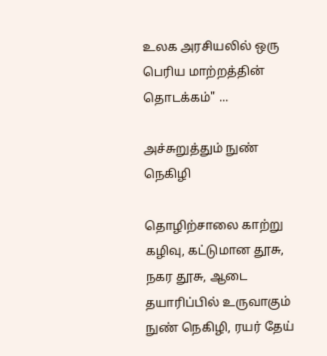உலக அரசியலில் ஒரு பெரிய மாற்றத்தின் தொடக்கம்" ...

அச்சுறுத்தும் நுண் நெகிழி

தொழிற்சாலை காற்று கழிவு, கட்டுமான தூசு, நகர தூசு, ஆடை தயாரிப்பில் உருவாகும் நுண் நெகிழி, ரயர் தேய்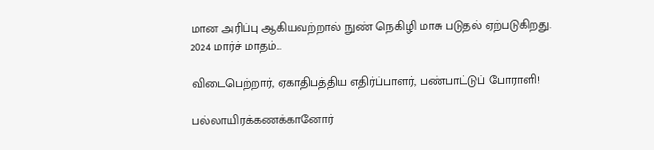மான அரிப்பு ஆகியவற்றால் நுண் நெகிழி மாசு படுதல் ஏற்படுகிறது. 2024 மார்ச் மாதம்...

விடைபெற்றார், ஏகாதிபத்திய எதிர்ப்பாளர், பண்பாட்டுப் போராளி!

பல்லாயிரக்கணக்கானோர்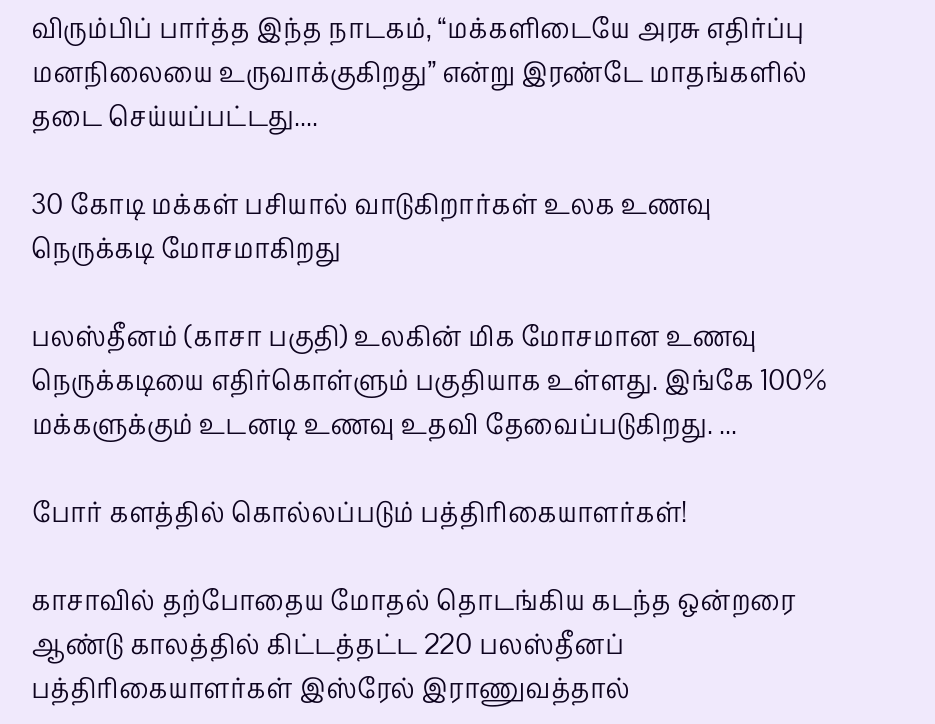விரும்பிப் பார்த்த இந்த நாடகம், “மக்களிடையே அரசு எதிர்ப்பு மனநிலையை உருவாக்குகிறது” என்று இரண்டே மாதங்களில் தடை செய்யப்பட்டது....

30 கோடி மக்கள் பசியால் வாடுகிறார்கள் உலக உணவு நெருக்கடி மோசமாகிறது

பலஸ்தீனம் (காசா பகுதி) உலகின் மிக மோசமான உணவு நெருக்கடியை எதிர்கொள்ளும் பகுதியாக உள்ளது. இங்கே 100% மக்களுக்கும் உடனடி உணவு உதவி தேவைப்படுகிறது. ...

போர் களத்தில் கொல்லப்படும் பத்திரிகையாளர்கள்!

காசாவில் தற்போதைய மோதல் தொடங்கிய கடந்த ஒன்றரை ஆண்டு காலத்தில் கிட்டத்தட்ட 220 பலஸ்தீனப் பத்திரிகையாளர்கள் இஸ்ரேல் இராணுவத்தால்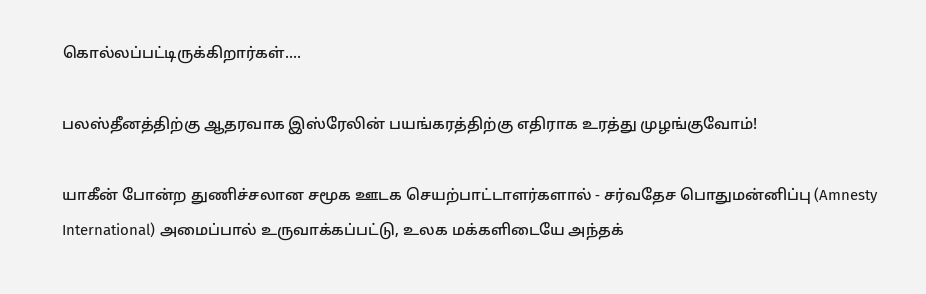கொல்லப்பட்டிருக்கிறார்கள்....

பலஸ்தீனத்திற்கு ஆதரவாக இஸ்ரேலின் பயங்கரத்திற்கு எதிராக உரத்து முழங்குவோம்!

யாகீன் போன்ற துணிச்சலான சமூக ஊடக செயற்பாட்டாளர்களால் - சர்வதேச பொதுமன்னிப்பு (Amnesty International) அமைப்பால் உருவாக்கப்பட்டு, உலக மக்களிடையே அந்தக்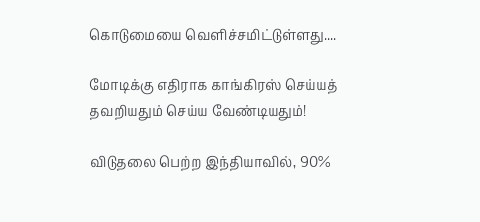கொடுமையை வெளிச்சமிட்டுள்ளது....

மோடிக்கு எதிராக காங்கிரஸ் செய்யத் தவறியதும் செய்ய வேண்டியதும்!

விடுதலை பெற்ற இந்தியாவில், 90%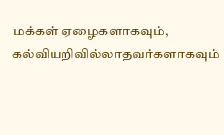மக்கள் ஏழைகளாகவும், கல்வியறிவில்லாதவர்களாகவும்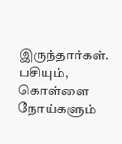இருந்தார்கள். பசியும், கொள்ளை நோய்களும்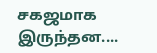சகஜமாக இருந்தன....